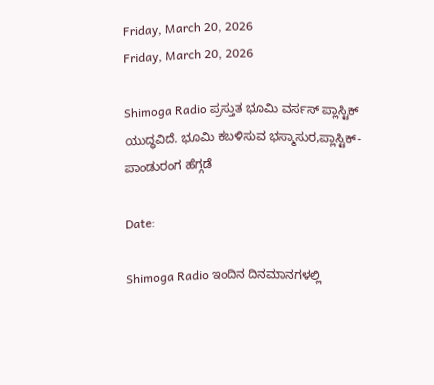Friday, March 20, 2026
Friday, March 20, 2026

Shimoga Radio ಪ್ರಸ್ತುತ ಭೂಮಿ ವರ್ಸಸ್ ಪ್ಲಾಸ್ಟಿಕ್ ಯುದ್ಧವಿದೆ. ಭೂಮಿ ಕಬಳಿಸುವ ಭಸ್ಮಾಸುರ,ಪ್ಲಾಸ್ಟಿಕ್- ಪಾಂಡುರಂಗ ಹೆಗ್ಗಡೆ

Date:

Shimoga Radio ಇಂದಿನ ದಿನಮಾನಗಳಲ್ಲಿ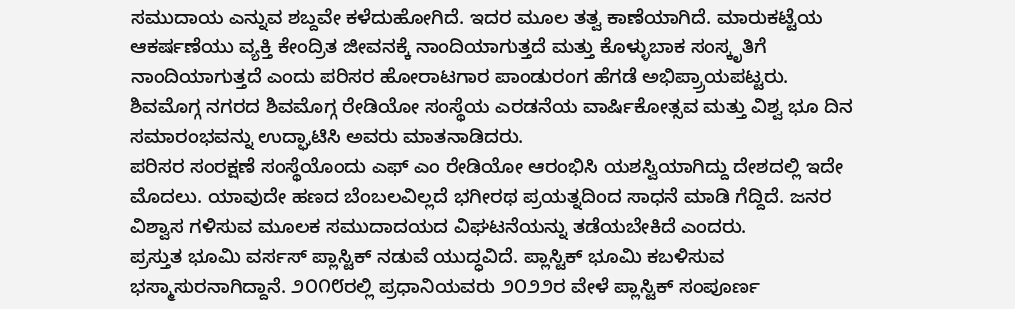ಸಮುದಾಯ ಎನ್ನುವ ಶಬ್ದವೇ ಕಳೆದುಹೋಗಿದೆ. ಇದರ ಮೂಲ ತತ್ವ ಕಾಣೆಯಾಗಿದೆ. ಮಾರುಕಟ್ಟೆಯ ಆಕರ್ಷಣೆಯು ವ್ಯಕ್ತಿ ಕೇಂದ್ರಿತ ಜೀವನಕ್ಕೆ ನಾಂದಿಯಾಗುತ್ತದೆ ಮತ್ತು ಕೊಳ್ಳುಬಾಕ ಸಂಸ್ಕೃತಿಗೆ ನಾಂದಿಯಾಗುತ್ತದೆ ಎಂದು ಪರಿಸರ ಹೋರಾಟಗಾರ ಪಾಂಡುರಂಗ ಹೆಗಡೆ ಅಭಿಪ್ರ‍್ರಾಯಪಟ್ಟರು.
ಶಿವಮೊಗ್ಗ ನಗರದ ಶಿವಮೊಗ್ಗ ರೇಡಿಯೋ ಸಂಸ್ಥೆಯ ಎರಡನೆಯ ವಾರ್ಷಿಕೋತ್ಸವ ಮತ್ತು ವಿಶ್ವ ಭೂ ದಿನ ಸಮಾರಂಭವನ್ನು ಉದ್ಘಾಟಿಸಿ ಅವರು ಮಾತನಾಡಿದರು.
ಪರಿಸರ ಸಂರಕ್ಷಣೆ ಸಂಸ್ಥೆಯೊಂದು ಎಫ್ ಎಂ ರೇಡಿಯೋ ಆರಂಭಿಸಿ ಯಶಸ್ವಿಯಾಗಿದ್ದು ದೇಶದಲ್ಲಿ ಇದೇ ಮೊದಲು. ಯಾವುದೇ ಹಣದ ಬೆಂಬಲವಿಲ್ಲದೆ ಭಗೀರಥ ಪ್ರಯತ್ನದಿಂದ ಸಾಧನೆ ಮಾಡಿ ಗೆದ್ದಿದೆ. ಜನರ ವಿಶ್ವಾಸ ಗಳಿಸುವ ಮೂಲಕ ಸಮುದಾದಯದ ವಿಘಟನೆಯನ್ನು ತಡೆಯಬೇಕಿದೆ ಎಂದರು.
ಪ್ರಸ್ತುತ ಭೂಮಿ ವರ್ಸಸ್ ಪ್ಲಾಸ್ಟಿಕ್ ನಡುವೆ ಯುದ್ಧವಿದೆ. ಪ್ಲಾಸ್ಟಿಕ್ ಭೂಮಿ ಕಬಳಿಸುವ ಭಸ್ಮಾಸುರನಾಗಿದ್ದಾನೆ. ೨೦೧೮ರಲ್ಲಿ ಪ್ರಧಾನಿಯವರು ೨೦೨೨ರ ವೇಳೆ ಪ್ಲಾಸ್ಟಿಕ್ ಸಂಪೂರ್ಣ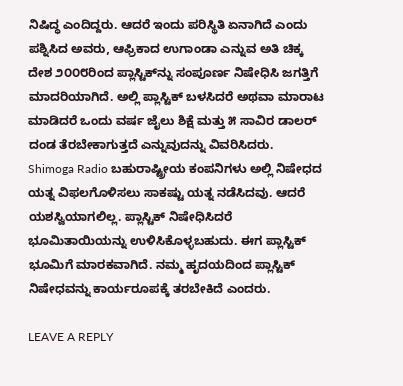ನಿಷಿದ್ಧ ಎಂದಿದ್ದರು. ಆದರೆ ಇಂದು ಪರಿಸ್ಥಿತಿ ಏನಾಗಿದೆ ಎಂದು ಪಶ್ನಿಸಿದ ಅವರು, ಆಫ್ರಿಕಾದ ಉಗಾಂಡಾ ಎನ್ನುವ ಅತಿ ಚಿಕ್ಕ ದೇಶ ೨೦೦೮ರಿಂದ ಪ್ಲಾಸ್ಟಿಕ್‌ನ್ನು ಸಂಪೂರ್ಣ ನಿಷೇಧಿಸಿ ಜಗತ್ತಿಗೆ ಮಾದರಿಯಾಗಿದೆ. ಅಲ್ಲಿ ಪ್ಲಾಸ್ಟಿಕ್ ಬಳಸಿದರೆ ಅಥವಾ ಮಾರಾಟ ಮಾಡಿದರೆ ಒಂದು ವರ್ಷ ಜೈಲು ಶಿಕ್ಷೆ ಮತ್ತು ೫ ಸಾವಿರ ಡಾಲರ್ ದಂಡ ತೆರಬೇಕಾಗುತ್ತದೆ ಎನ್ನುವುದನ್ನು ವಿವರಿಸಿದರು.
Shimoga Radio ಬಹುರಾಷ್ಟ್ರೀಯ ಕಂಪನಿಗಳು ಅಲ್ಲಿ ನಿಷೇಧದ ಯತ್ನ ವಿಫಲಗೊಳಿಸಲು ಸಾಕಷ್ಟು ಯತ್ನ ನಡೆಸಿದವು. ಆದರೆ ಯಶಸ್ವಿಯಾಗಲಿಲ್ಲ. ಪ್ಲಾಸ್ಟಿಕ್ ನಿಷೇಧಿಸಿದರೆ ಭೂಮಿತಾಯಿಯನ್ನು ಉಳಿಸಿಕೊಳ್ಳಬಹುದು. ಈಗ ಪ್ಲಾಸ್ಟಿಕ್ ಭೂಮಿಗೆ ಮಾರಕವಾಗಿದೆ. ನಮ್ಮ ಹೃದಯದಿಂದ ಪ್ಲಾಸ್ಟಿಕ್ ನಿಷೇಧವನ್ನು ಕಾರ್ಯರೂಪಕ್ಕೆ ತರಬೇಕಿದೆ ಎಂದರು.

LEAVE A REPLY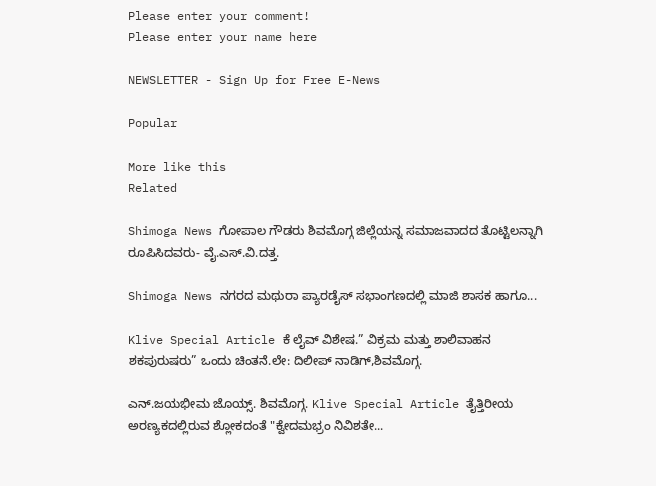Please enter your comment!
Please enter your name here

NEWSLETTER - Sign Up for Free E-News

Popular

More like this
Related

Shimoga News ಗೋಪಾಲ ಗೌಡರು ಶಿವಮೊಗ್ಗ ಜಿಲ್ಲೆಯನ್ನ ಸಮಾಜವಾದದ ತೊಟ್ಟಿಲನ್ನಾಗಿ ರೂಪಿಸಿದವರು- ವೈ.ಎಸ್.ವಿ.ದತ್ತ.

Shimoga News ನಗರದ ಮಥುರಾ ಪ್ಯಾರಡೈಸ್ ಸಭಾಂಗಣದಲ್ಲಿ ಮಾಜಿ ಶಾಸಕ ಹಾಗೂ...

Klive Special Article ಕೆ ಲೈವ್ ವಿಶೇಷ.” ವಿಕ್ರಮ ಮತ್ತು ಶಾಲಿವಾಹನ ಶಕಪುರುಷರು” ಒಂದು ಚಿಂತನೆ.ಲೇ: ದಿಲೀಪ್ ನಾಡಿಗ್,ಶಿವಮೊಗ್ಗ.

ಎನ್.ಜಯಭೀಮ ಜೊಯ್ಸ್. ಶಿವಮೊಗ್ಗ. Klive Special Article ತೈತ್ತಿರೀಯ ಅರಣ್ಯಕದಲ್ಲಿರುವ ಶ್ಲೋಕದಂತೆ "ಕ್ವೇದಮಭ್ರಂ ನಿವಿಶತೇ...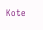Kote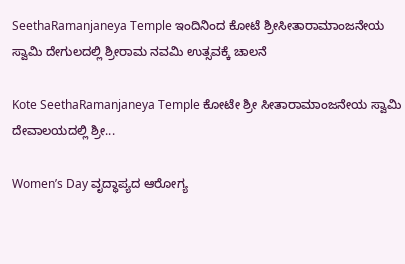SeethaRamanjaneya Temple ಇಂದಿನಿಂದ ಕೋಟೆ ಶ್ರೀಸೀತಾರಾಮಾಂಜನೇಯ ಸ್ವಾಮಿ ದೇಗುಲದಲ್ಲಿ ಶ್ರೀರಾಮ ನವಮಿ ಉತ್ಸವಕ್ಕೆ ಚಾಲನೆ

Kote SeethaRamanjaneya Temple ಕೋಟೇ ಶ್ರೀ ಸೀತಾರಾಮಾಂಜನೇಯ ಸ್ವಾಮಿ ದೇವಾಲಯದಲ್ಲಿ ಶ್ರೀ...

Women’s Day ವೃದ್ಧಾಪ್ಯದ ಆರೋಗ್ಯ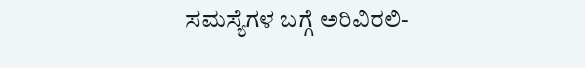ಸಮಸ್ಯೆಗಳ ಬಗ್ಗೆ ಅರಿವಿರಲಿ-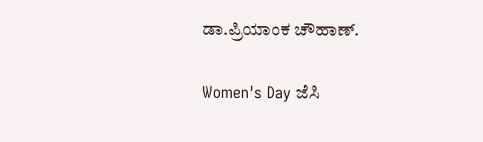ಡಾ.ಪ್ರಿಯಾಂಕ ಚೌಹಾಣ್.

Women's Day ಜೆಸಿ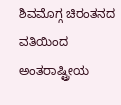ಶಿವಮೊಗ್ಗ ಚಿರಂತನದ ವತಿಯಿಂದ ಅಂತರಾಷ್ಟ್ರೀಯ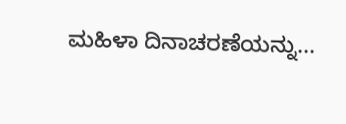ಮಹಿಳಾ ದಿನಾಚರಣೆಯನ್ನು...